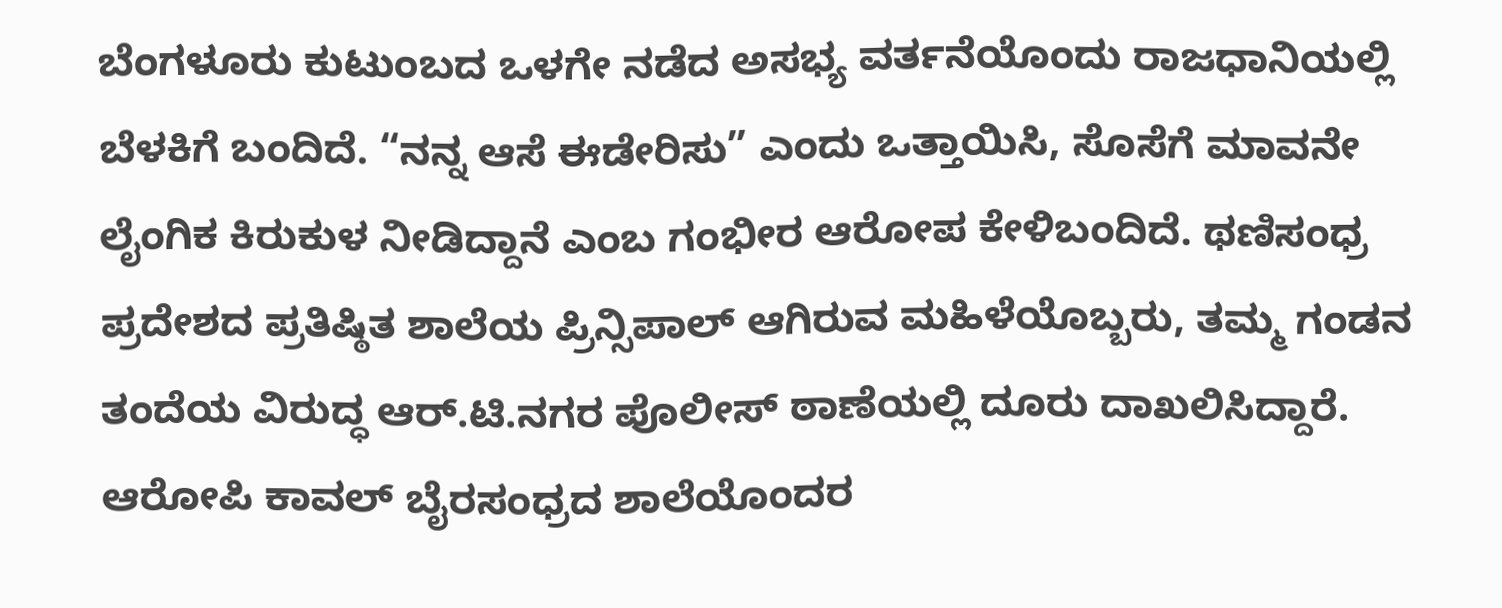ಬೆಂಗಳೂರು ಕುಟುಂಬದ ಒಳಗೇ ನಡೆದ ಅಸಭ್ಯ ವರ್ತನೆಯೊಂದು ರಾಜಧಾನಿಯಲ್ಲಿ ಬೆಳಕಿಗೆ ಬಂದಿದೆ. “ನನ್ನ ಆಸೆ ಈಡೇರಿಸು” ಎಂದು ಒತ್ತಾಯಿಸಿ, ಸೊಸೆಗೆ ಮಾವನೇ ಲೈಂಗಿಕ ಕಿರುಕುಳ ನೀಡಿದ್ದಾನೆ ಎಂಬ ಗಂಭೀರ ಆರೋಪ ಕೇಳಿಬಂದಿದೆ. ಥಣಿಸಂಧ್ರ ಪ್ರದೇಶದ ಪ್ರತಿಷ್ಠಿತ ಶಾಲೆಯ ಪ್ರಿನ್ಸಿಪಾಲ್ ಆಗಿರುವ ಮಹಿಳೆಯೊಬ್ಬರು, ತಮ್ಮ ಗಂಡನ ತಂದೆಯ ವಿರುದ್ಧ ಆರ್.ಟಿ.ನಗರ ಪೊಲೀಸ್ ಠಾಣೆಯಲ್ಲಿ ದೂರು ದಾಖಲಿಸಿದ್ದಾರೆ. ಆರೋಪಿ ಕಾವಲ್ ಬೈರಸಂಧ್ರದ ಶಾಲೆಯೊಂದರ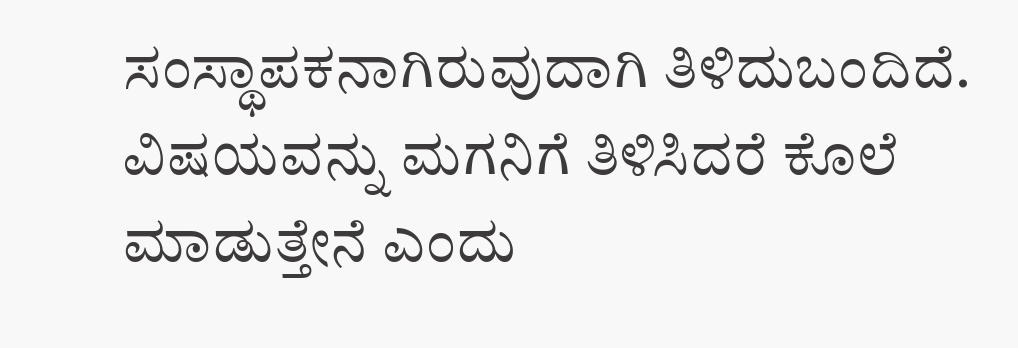ಸಂಸ್ಥಾಪಕನಾಗಿರುವುದಾಗಿ ತಿಳಿದುಬಂದಿದೆ. ವಿಷಯವನ್ನು ಮಗನಿಗೆ ತಿಳಿಸಿದರೆ ಕೊಲೆ ಮಾಡುತ್ತೇನೆ ಎಂದು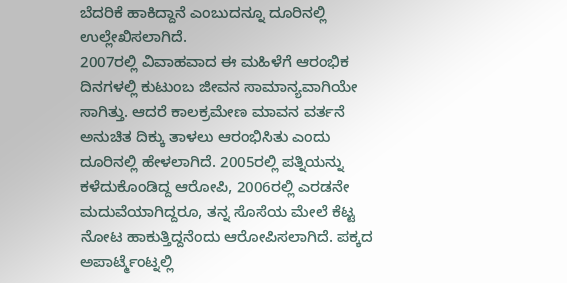ಬೆದರಿಕೆ ಹಾಕಿದ್ದಾನೆ ಎಂಬುದನ್ನೂ ದೂರಿನಲ್ಲಿ ಉಲ್ಲೇಖಿಸಲಾಗಿದೆ.
2007ರಲ್ಲಿ ವಿವಾಹವಾದ ಈ ಮಹಿಳೆಗೆ ಆರಂಭಿಕ ದಿನಗಳಲ್ಲಿ ಕುಟುಂಬ ಜೀವನ ಸಾಮಾನ್ಯವಾಗಿಯೇ ಸಾಗಿತ್ತು. ಆದರೆ ಕಾಲಕ್ರಮೇಣ ಮಾವನ ವರ್ತನೆ ಅನುಚಿತ ದಿಕ್ಕು ತಾಳಲು ಆರಂಭಿಸಿತು ಎಂದು ದೂರಿನಲ್ಲಿ ಹೇಳಲಾಗಿದೆ. 2005ರಲ್ಲಿ ಪತ್ನಿಯನ್ನು ಕಳೆದುಕೊಂಡಿದ್ದ ಆರೋಪಿ, 2006ರಲ್ಲಿ ಎರಡನೇ ಮದುವೆಯಾಗಿದ್ದರೂ, ತನ್ನ ಸೊಸೆಯ ಮೇಲೆ ಕೆಟ್ಟ ನೋಟ ಹಾಕುತ್ತಿದ್ದನೆಂದು ಆರೋಪಿಸಲಾಗಿದೆ. ಪಕ್ಕದ ಅಪಾರ್ಟ್ಮೆಂಟ್ನಲ್ಲಿ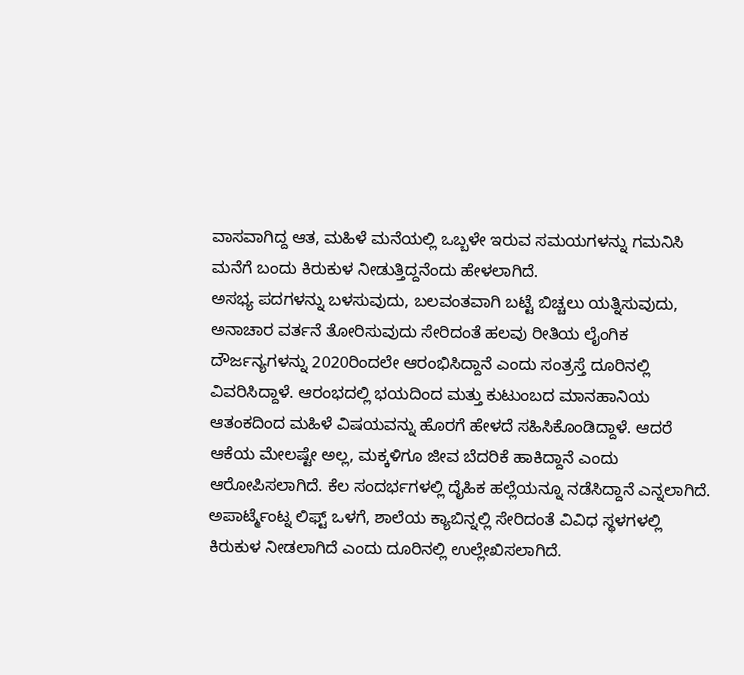ವಾಸವಾಗಿದ್ದ ಆತ, ಮಹಿಳೆ ಮನೆಯಲ್ಲಿ ಒಬ್ಬಳೇ ಇರುವ ಸಮಯಗಳನ್ನು ಗಮನಿಸಿ ಮನೆಗೆ ಬಂದು ಕಿರುಕುಳ ನೀಡುತ್ತಿದ್ದನೆಂದು ಹೇಳಲಾಗಿದೆ.
ಅಸಭ್ಯ ಪದಗಳನ್ನು ಬಳಸುವುದು, ಬಲವಂತವಾಗಿ ಬಟ್ಟೆ ಬಿಚ್ಚಲು ಯತ್ನಿಸುವುದು, ಅನಾಚಾರ ವರ್ತನೆ ತೋರಿಸುವುದು ಸೇರಿದಂತೆ ಹಲವು ರೀತಿಯ ಲೈಂಗಿಕ ದೌರ್ಜನ್ಯಗಳನ್ನು 2020ರಿಂದಲೇ ಆರಂಭಿಸಿದ್ದಾನೆ ಎಂದು ಸಂತ್ರಸ್ತೆ ದೂರಿನಲ್ಲಿ ವಿವರಿಸಿದ್ದಾಳೆ. ಆರಂಭದಲ್ಲಿ ಭಯದಿಂದ ಮತ್ತು ಕುಟುಂಬದ ಮಾನಹಾನಿಯ ಆತಂಕದಿಂದ ಮಹಿಳೆ ವಿಷಯವನ್ನು ಹೊರಗೆ ಹೇಳದೆ ಸಹಿಸಿಕೊಂಡಿದ್ದಾಳೆ. ಆದರೆ ಆಕೆಯ ಮೇಲಷ್ಟೇ ಅಲ್ಲ, ಮಕ್ಕಳಿಗೂ ಜೀವ ಬೆದರಿಕೆ ಹಾಕಿದ್ದಾನೆ ಎಂದು ಆರೋಪಿಸಲಾಗಿದೆ. ಕೆಲ ಸಂದರ್ಭಗಳಲ್ಲಿ ದೈಹಿಕ ಹಲ್ಲೆಯನ್ನೂ ನಡೆಸಿದ್ದಾನೆ ಎನ್ನಲಾಗಿದೆ.
ಅಪಾರ್ಟ್ಮೆಂಟ್ನ ಲಿಫ್ಟ್ ಒಳಗೆ, ಶಾಲೆಯ ಕ್ಯಾಬಿನ್ನಲ್ಲಿ ಸೇರಿದಂತೆ ವಿವಿಧ ಸ್ಥಳಗಳಲ್ಲಿ ಕಿರುಕುಳ ನೀಡಲಾಗಿದೆ ಎಂದು ದೂರಿನಲ್ಲಿ ಉಲ್ಲೇಖಿಸಲಾಗಿದೆ.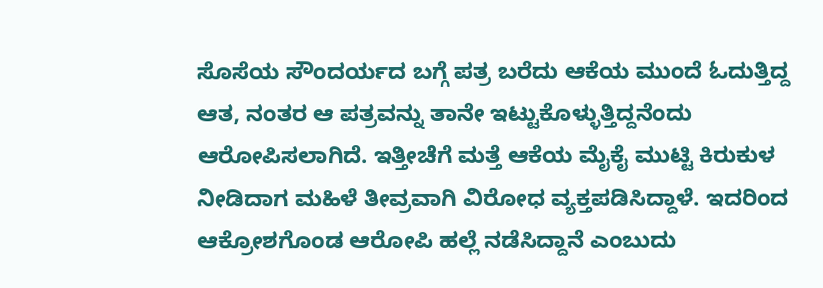ಸೊಸೆಯ ಸೌಂದರ್ಯದ ಬಗ್ಗೆ ಪತ್ರ ಬರೆದು ಆಕೆಯ ಮುಂದೆ ಓದುತ್ತಿದ್ದ ಆತ, ನಂತರ ಆ ಪತ್ರವನ್ನು ತಾನೇ ಇಟ್ಟುಕೊಳ್ಳುತ್ತಿದ್ದನೆಂದು ಆರೋಪಿಸಲಾಗಿದೆ. ಇತ್ತೀಚೆಗೆ ಮತ್ತೆ ಆಕೆಯ ಮೈಕೈ ಮುಟ್ಟಿ ಕಿರುಕುಳ ನೀಡಿದಾಗ ಮಹಿಳೆ ತೀವ್ರವಾಗಿ ವಿರೋಧ ವ್ಯಕ್ತಪಡಿಸಿದ್ದಾಳೆ. ಇದರಿಂದ ಆಕ್ರೋಶಗೊಂಡ ಆರೋಪಿ ಹಲ್ಲೆ ನಡೆಸಿದ್ದಾನೆ ಎಂಬುದು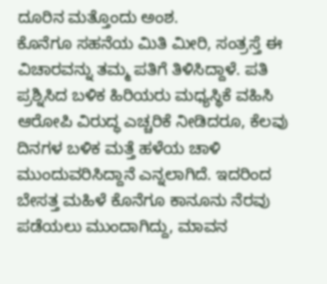ದೂರಿನ ಮತ್ತೊಂದು ಅಂಶ.
ಕೊನೆಗೂ ಸಹನೆಯ ಮಿತಿ ಮೀರಿ, ಸಂತ್ರಸ್ತೆ ಈ ವಿಚಾರವನ್ನು ತಮ್ಮ ಪತಿಗೆ ತಿಳಿಸಿದ್ದಾಳೆ. ಪತಿ ಪ್ರಶ್ನಿಸಿದ ಬಳಿಕ ಹಿರಿಯರು ಮಧ್ಯಸ್ಥಿಕೆ ವಹಿಸಿ ಆರೋಪಿ ವಿರುದ್ಧ ಎಚ್ಚರಿಕೆ ನೀಡಿದರೂ, ಕೆಲವು ದಿನಗಳ ಬಳಿಕ ಮತ್ತೆ ಹಳೆಯ ಚಾಳಿ ಮುಂದುವರಿಸಿದ್ದಾನೆ ಎನ್ನಲಾಗಿದೆ. ಇದರಿಂದ ಬೇಸತ್ತ ಮಹಿಳೆ ಕೊನೆಗೂ ಕಾನೂನು ನೆರವು ಪಡೆಯಲು ಮುಂದಾಗಿದ್ದು, ಮಾವನ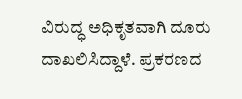ವಿರುದ್ಧ ಅಧಿಕೃತವಾಗಿ ದೂರು ದಾಖಲಿಸಿದ್ದಾಳೆ. ಪ್ರಕರಣದ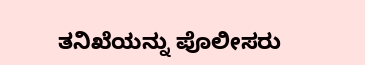ತನಿಖೆಯನ್ನು ಪೊಲೀಸರು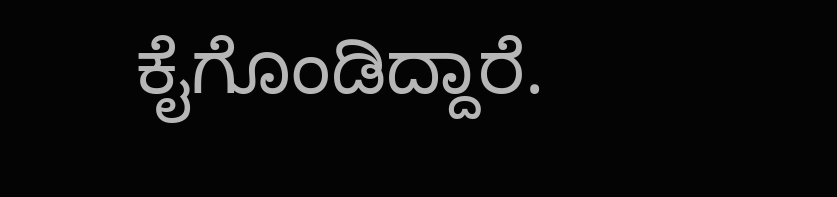ಕೈಗೊಂಡಿದ್ದಾರೆ.